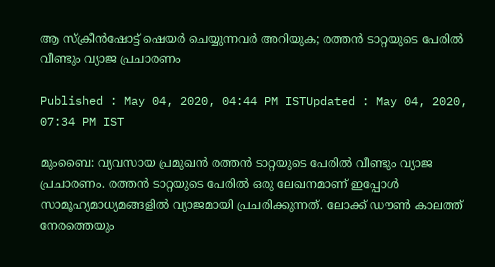ആ സ്‍ക്രീന്‍ഷോട്ട് ഷെയര്‍ ചെയ്യുന്നവര്‍ അറിയുക; രത്തന്‍ ടാറ്റയുടെ പേരില്‍ വീണ്ടും വ്യാജ പ്രചാരണം

Published : May 04, 2020, 04:44 PM ISTUpdated : May 04, 2020, 07:34 PM IST

മുംബൈ: വ്യവസായ പ്രമുഖന്‍ രത്തന്‍ ടാറ്റയുടെ പേരില്‍ വീണ്ടും വ്യാജ പ്രചാരണം. രത്തന്‍ ടാറ്റയുടെ പേരില്‍ ഒരു ലേഖനമാണ് ഇപ്പോള്‍ സാമൂഹ്യമാധ്യമങ്ങളില്‍ വ്യാജമായി പ്രചരിക്കുന്നത്. ലോക്ക് ഡൗണ്‍ കാലത്ത് നേരത്തെയും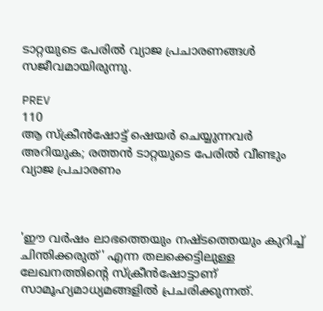ടാറ്റയുടെ പേരില്‍ വ്യാജ പ്രചാരണങ്ങള്‍ സജീവമായിരുന്നു.

PREV
110
ആ സ്‍ക്രീന്‍ഷോട്ട് ഷെയര്‍ ചെയ്യുന്നവര്‍ അറിയുക; രത്തന്‍ ടാറ്റയുടെ പേരില്‍ വീണ്ടും വ്യാജ പ്രചാരണം



'ഈ വര്‍ഷം ലാഭത്തെയും നഷ്ടത്തെയും കുറിച്ച് ചിന്തിക്കരുത്' എന്ന തലക്കെട്ടിലുള്ള ലേഖനത്തിന്‍റെ സ്‍ക്രീന്‍ഷോട്ടാണ് സാമൂഹ്യമാധ്യമങ്ങളില്‍ പ്രചരിക്കുന്നത്.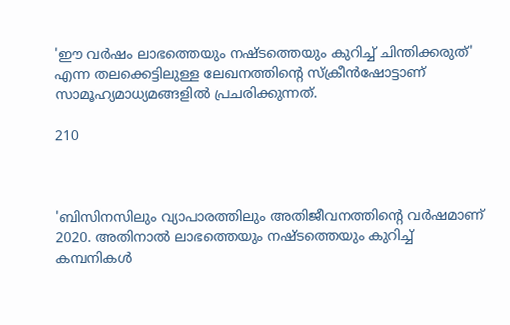'ഈ വര്‍ഷം ലാഭത്തെയും നഷ്ടത്തെയും കുറിച്ച് ചിന്തിക്കരുത്' എന്ന തലക്കെട്ടിലുള്ള ലേഖനത്തിന്‍റെ സ്‍ക്രീന്‍ഷോട്ടാണ് സാമൂഹ്യമാധ്യമങ്ങളില്‍ പ്രചരിക്കുന്നത്.

210



'ബിസിനസിലും വ്യാപാരത്തിലും അതിജീവനത്തിന്‍റെ വര്‍ഷമാണ് 2020. അതിനാല്‍ ലാഭത്തെയും നഷ്ടത്തെയും കുറിച്ച് കമ്പനികള്‍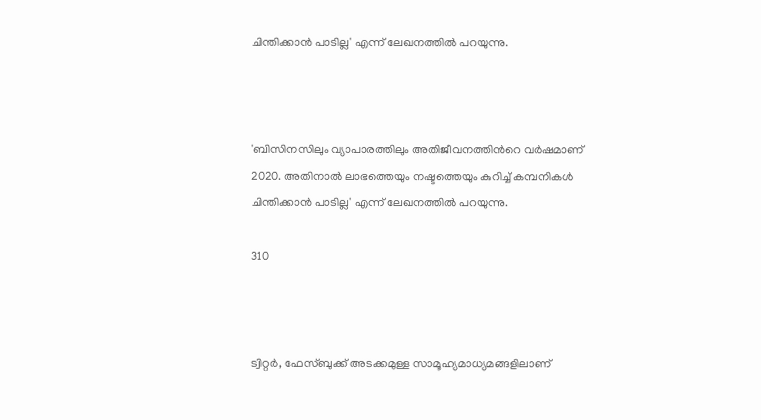ചിന്തിക്കാന്‍ പാടില്ല' എന്ന് ലേഖനത്തില്‍ പറയുന്നു.



'ബിസിനസിലും വ്യാപാരത്തിലും അതിജീവനത്തിന്‍റെ വര്‍ഷമാണ് 2020. അതിനാല്‍ ലാഭത്തെയും നഷ്ടത്തെയും കുറിച്ച് കമ്പനികള്‍ ചിന്തിക്കാന്‍ പാടില്ല' എന്ന് ലേഖനത്തില്‍ പറയുന്നു.

310



ട്വിറ്റര്‍, ഫേ‍സ്ബുക്ക് അടക്കമുള്ള സാമൂഹ്യമാധ്യമങ്ങളിലാണ്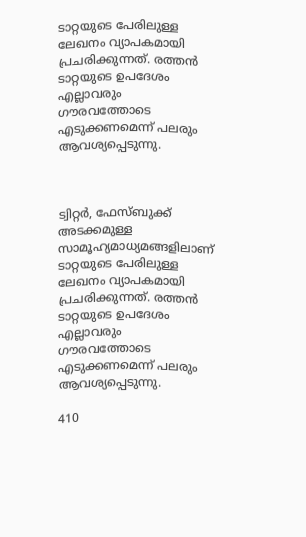ടാറ്റയുടെ പേരിലുള്ള ലേഖനം വ്യാപകമായി പ്രചരിക്കുന്നത്. രത്തന്‍ ടാറ്റയുടെ ഉപദേശം എല്ലാവരും ഗൗരവത്തോടെ എടുക്കണമെന്ന് പലരും ആവശ്യപ്പെടുന്നു.



ട്വിറ്റര്‍, ഫേ‍സ്ബുക്ക് അടക്കമുള്ള സാമൂഹ്യമാധ്യമങ്ങളിലാണ് ടാറ്റയുടെ പേരിലുള്ള ലേഖനം വ്യാപകമായി പ്രചരിക്കുന്നത്. രത്തന്‍ ടാറ്റയുടെ ഉപദേശം എല്ലാവരും ഗൗരവത്തോടെ എടുക്കണമെന്ന് പലരും ആവശ്യപ്പെടുന്നു.

410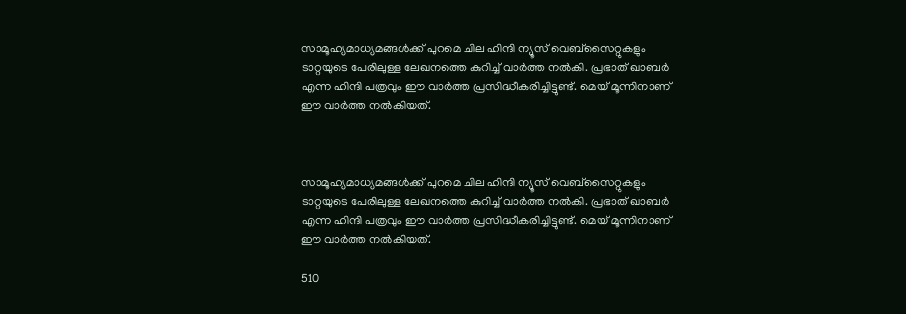സാമൂഹ്യമാധ്യമങ്ങള്‍ക്ക് പുറമെ ചില ഹിന്ദി ന്യൂസ് വെബ്‍സൈറ്റുകളും ടാറ്റയുടെ പേരിലുള്ള ലേഖനത്തെ കുറിച്ച് വാര്‍ത്ത നല്‍കി. പ്രഭാത് ഖാബര്‍ എന്ന ഹിന്ദി പത്രവും ഈ വാര്‍ത്ത പ്രസിദ്ധീകരിച്ചിട്ടുണ്ട്. മെയ് മൂന്നിനാണ് ഈ വാര്‍ത്ത നല്‍കിയത്.



സാമൂഹ്യമാധ്യമങ്ങള്‍ക്ക് പുറമെ ചില ഹിന്ദി ന്യൂസ് വെബ്‍സൈറ്റുകളും ടാറ്റയുടെ പേരിലുള്ള ലേഖനത്തെ കുറിച്ച് വാര്‍ത്ത നല്‍കി. പ്രഭാത് ഖാബര്‍ എന്ന ഹിന്ദി പത്രവും ഈ വാര്‍ത്ത പ്രസിദ്ധീകരിച്ചിട്ടുണ്ട്. മെയ് മൂന്നിനാണ് ഈ വാര്‍ത്ത നല്‍കിയത്.

510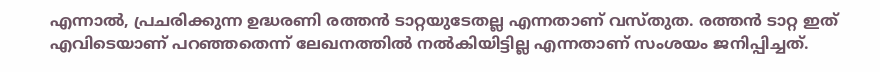എന്നാല്‍, പ്രചരിക്കുന്ന ഉദ്ധരണി രത്തന്‍ ടാറ്റയുടേതല്ല എന്നതാണ് വസ്തുത. രത്തന്‍ ടാറ്റ ഇത് എവിടെയാണ് പറഞ്ഞതെന്ന് ലേഖനത്തില്‍ നല്‍കിയിട്ടില്ല എന്നതാണ് സംശയം ജനിപ്പിച്ചത്.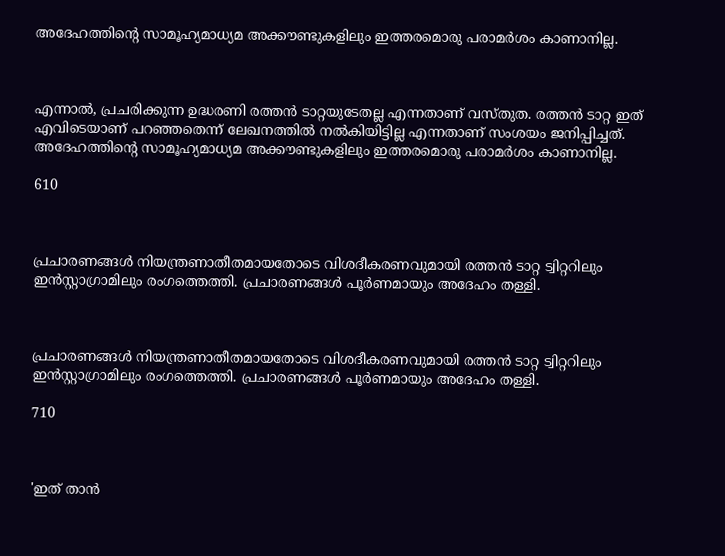അദേഹത്തിന്‍റെ സാമൂഹ്യമാധ്യമ അക്കൗണ്ടുകളിലും ഇത്തരമൊരു പരാമര്‍ശം കാണാനില്ല.



എന്നാല്‍, പ്രചരിക്കുന്ന ഉദ്ധരണി രത്തന്‍ ടാറ്റയുടേതല്ല എന്നതാണ് വസ്തുത. രത്തന്‍ ടാറ്റ ഇത് എവിടെയാണ് പറഞ്ഞതെന്ന് ലേഖനത്തില്‍ നല്‍കിയിട്ടില്ല എന്നതാണ് സംശയം ജനിപ്പിച്ചത്. അദേഹത്തിന്‍റെ സാമൂഹ്യമാധ്യമ അക്കൗണ്ടുകളിലും ഇത്തരമൊരു പരാമര്‍ശം കാണാനില്ല.

610



പ്രചാരണങ്ങള്‍ നിയന്ത്രണാതീതമായതോടെ വിശദീകരണവുമായി രത്തന്‍ ടാറ്റ ട്വിറ്ററിലും ഇന്‍സ്റ്റാഗ്രാമിലും രംഗത്തെത്തി. പ്രചാരണങ്ങള്‍ പൂര്‍ണമായും അദേഹം തള്ളി.



പ്രചാരണങ്ങള്‍ നിയന്ത്രണാതീതമായതോടെ വിശദീകരണവുമായി രത്തന്‍ ടാറ്റ ട്വിറ്ററിലും ഇന്‍സ്റ്റാഗ്രാമിലും രംഗത്തെത്തി. പ്രചാരണങ്ങള്‍ പൂര്‍ണമായും അദേഹം തള്ളി.

710



'ഇത് താന്‍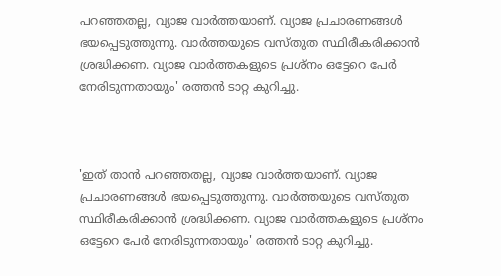പറഞ്ഞതല്ല, വ്യാജ വാര്‍ത്തയാണ്. വ്യാജ പ്രചാരണങ്ങള്‍ ഭയപ്പെടുത്തുന്നു. വാര്‍ത്തയുടെ വസ്തുത സ്ഥിരീകരിക്കാന്‍ ശ്രദ്ധിക്കണ. വ്യാജ വാര്‍ത്തകളുടെ പ്രശ്നം ഒട്ടേറെ പേര്‍ നേരിടുന്നതായും' രത്തന്‍ ടാറ്റ കുറിച്ചു.



'ഇത് താന്‍ പറഞ്ഞതല്ല, വ്യാജ വാര്‍ത്തയാണ്. വ്യാജ പ്രചാരണങ്ങള്‍ ഭയപ്പെടുത്തുന്നു. വാര്‍ത്തയുടെ വസ്തുത സ്ഥിരീകരിക്കാന്‍ ശ്രദ്ധിക്കണ. വ്യാജ വാര്‍ത്തകളുടെ പ്രശ്നം ഒട്ടേറെ പേര്‍ നേരിടുന്നതായും' രത്തന്‍ ടാറ്റ കുറിച്ചു.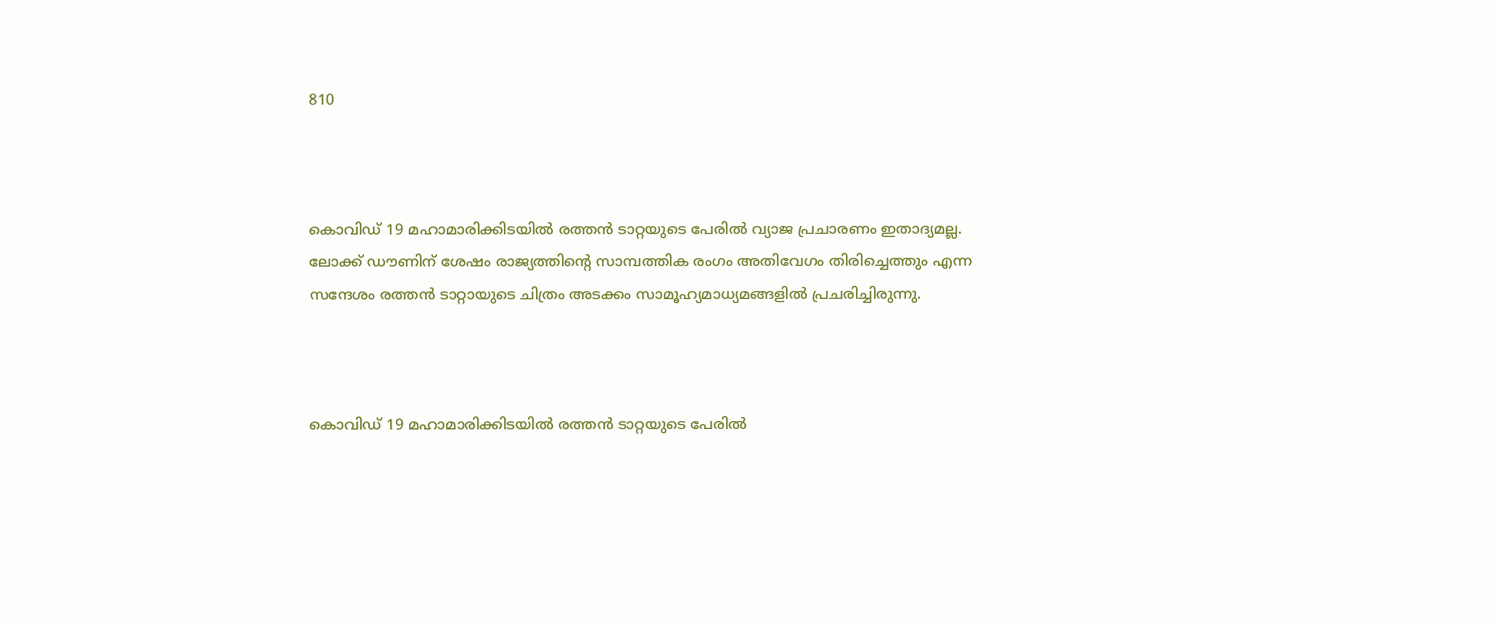810



കൊവിഡ് 19 മഹാമാരിക്കിടയില്‍ രത്തന്‍ ടാറ്റയുടെ പേരില്‍ വ്യാജ പ്രചാരണം ഇതാദ്യമല്ല. ലോക്ക് ഡൗണിന് ശേഷം രാജ്യത്തിന്റെ സാമ്പത്തിക രംഗം അതിവേഗം തിരിച്ചെത്തും എന്ന സന്ദേശം രത്തൻ ടാറ്റായുടെ ചിത്രം അടക്കം സാമൂഹ്യമാധ്യമങ്ങളിൽ പ്രചരിച്ചിരുന്നു.



കൊവിഡ് 19 മഹാമാരിക്കിടയില്‍ രത്തന്‍ ടാറ്റയുടെ പേരില്‍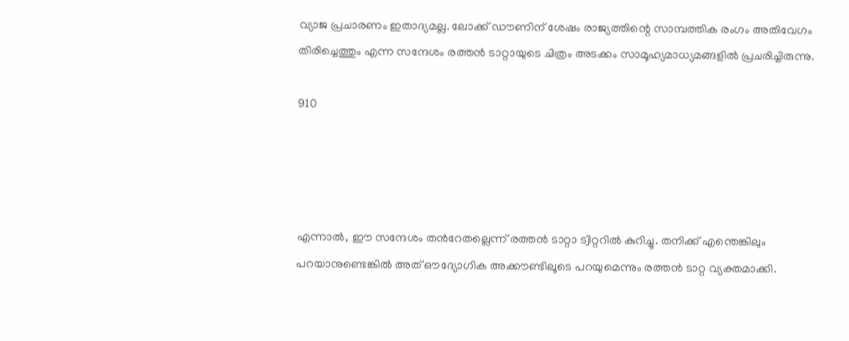വ്യാജ പ്രചാരണം ഇതാദ്യമല്ല. ലോക്ക് ഡൗണിന് ശേഷം രാജ്യത്തിന്റെ സാമ്പത്തിക രംഗം അതിവേഗം തിരിച്ചെത്തും എന്ന സന്ദേശം രത്തൻ ടാറ്റായുടെ ചിത്രം അടക്കം സാമൂഹ്യമാധ്യമങ്ങളിൽ പ്രചരിച്ചിരുന്നു.

910




എന്നാൽ, ഈ സന്ദേശം തന്‍റേതല്ലെന്ന് രത്തൻ ടാറ്റാ ട്വിറ്ററിൽ കുറിച്ചു. തനിക്ക് എന്തെങ്കിലും പറയാനുണ്ടെങ്കില്‍ അത് ഔദ്യോഗിക അക്കൗണ്ടിലൂടെ പറയുമെന്നും രത്തന്‍ ടാറ്റ വ്യക്തമാക്കി.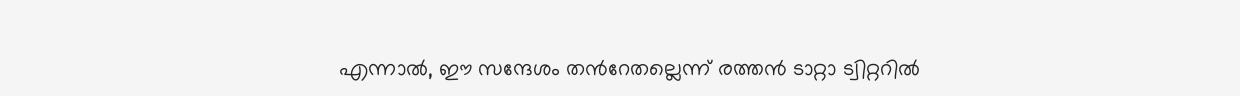എന്നാൽ, ഈ സന്ദേശം തന്‍റേതല്ലെന്ന് രത്തൻ ടാറ്റാ ട്വിറ്ററിൽ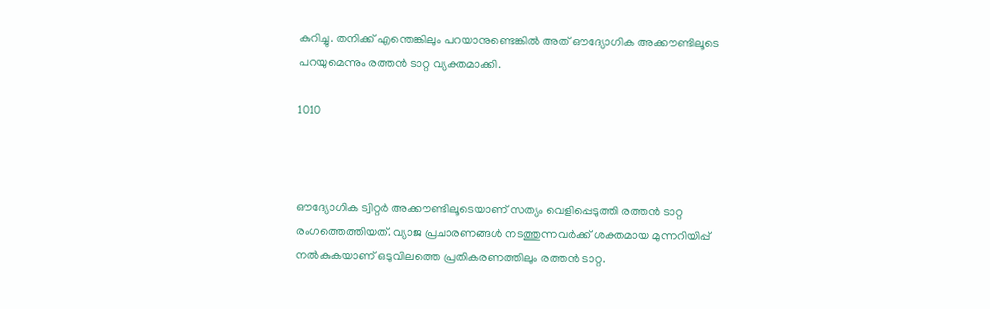കുറിച്ചു. തനിക്ക് എന്തെങ്കിലും പറയാനുണ്ടെങ്കില്‍ അത് ഔദ്യോഗിക അക്കൗണ്ടിലൂടെ പറയുമെന്നും രത്തന്‍ ടാറ്റ വ്യക്തമാക്കി.

1010



ഔദ്യോഗിക ട്വിറ്റര്‍ അക്കൗണ്ടിലൂടെയാണ് സത്യം വെളിപ്പെടുത്തി രത്തന്‍ ടാറ്റ രംഗത്തെത്തിയത്. വ്യാജ പ്രചാരണങ്ങള്‍ നടത്തുന്നവര്‍ക്ക് ശക്തമായ മുന്നറിയിപ്പ് നല്‍കുകയാണ് ഒടുവിലത്തെ പ്രതികരണത്തിലും രത്തന്‍ ടാറ്റ.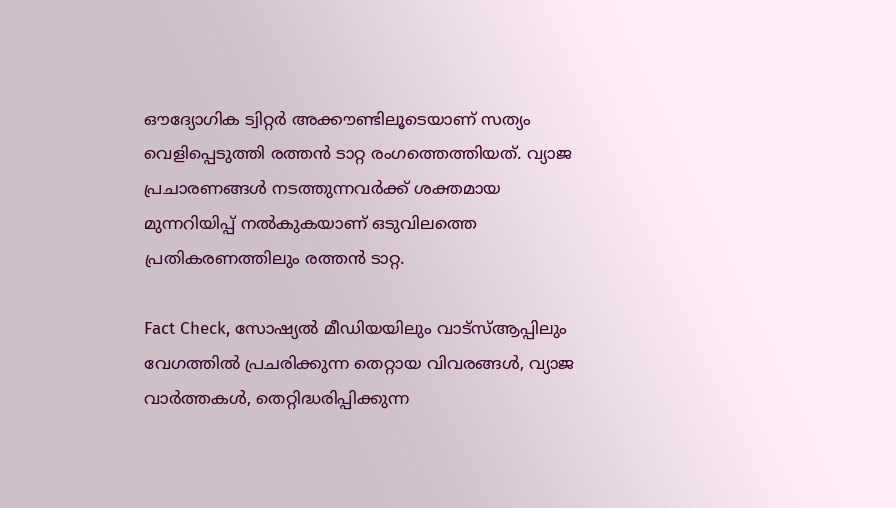ഔദ്യോഗിക ട്വിറ്റര്‍ അക്കൗണ്ടിലൂടെയാണ് സത്യം വെളിപ്പെടുത്തി രത്തന്‍ ടാറ്റ രംഗത്തെത്തിയത്. വ്യാജ പ്രചാരണങ്ങള്‍ നടത്തുന്നവര്‍ക്ക് ശക്തമായ മുന്നറിയിപ്പ് നല്‍കുകയാണ് ഒടുവിലത്തെ പ്രതികരണത്തിലും രത്തന്‍ ടാറ്റ.

Fact Check, സോഷ്യൽ മീഡിയയിലും വാട്സ്ആപ്പിലും വേഗത്തിൽ പ്രചരിക്കുന്ന തെറ്റായ വിവരങ്ങൾ, വ്യാജ വാർത്തകൾ, തെറ്റിദ്ധരിപ്പിക്കുന്ന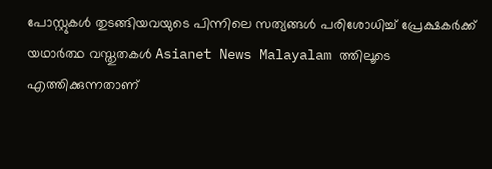പോസ്റ്റുകൾ തുടങ്ങിയവയുടെ പിന്നിലെ സത്യങ്ങൾ പരിശോധിച്ച് പ്രേക്ഷകർക്ക് യഥാർത്ഥ വസ്തുതകൾ Asianet News Malayalam ത്തിലൂടെ എത്തിക്കുന്നതാണ്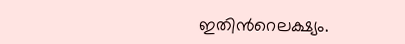ഇതിന്‍റെലക്ഷ്യം.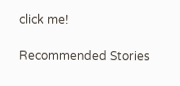click me!

Recommended Stories